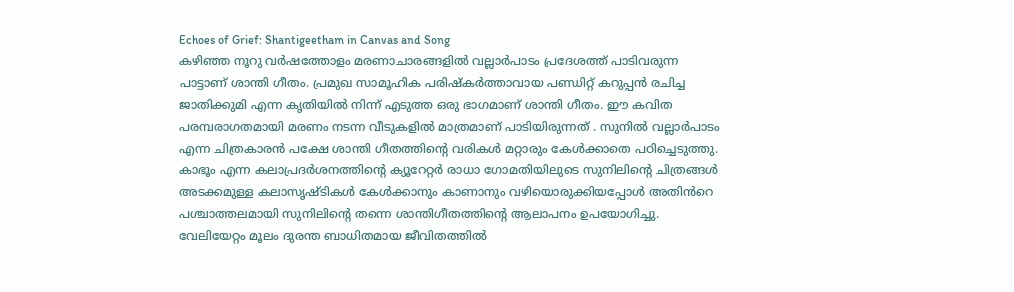Echoes of Grief: Shantigeetham in Canvas and Song
കഴിഞ്ഞ നൂറു വർഷത്തോളം മരണാചാരങ്ങളിൽ വല്ലാർപാടം പ്രദേശത്ത് പാടിവരുന്ന പാട്ടാണ് ശാന്തി ഗീതം. പ്രമുഖ സാമൂഹിക പരിഷ്കർത്താവായ പണ്ഡിറ്റ് കറുപ്പൻ രചിച്ച ജാതിക്കുമി എന്ന കൃതിയിൽ നിന്ന് എടുത്ത ഒരു ഭാഗമാണ് ശാന്തി ഗീതം. ഈ കവിത പരമ്പരാഗതമായി മരണം നടന്ന വീടുകളിൽ മാത്രമാണ് പാടിയിരുന്നത് . സുനിൽ വല്ലാർപാടം എന്ന ചിത്രകാരൻ പക്ഷേ ശാന്തി ഗീതത്തിന്റെ വരികൾ മറ്റാരും കേൾക്കാതെ പഠിച്ചെടുത്തു.
കാഭൂം എന്ന കലാപ്രദർശനത്തിന്റെ ക്യൂറേറ്റർ രാധാ ഗോമതിയിലുടെ സുനിലിന്റെ ചിത്രങ്ങൾ അടക്കമുള്ള കലാസൃഷ്ടികൾ കേൾക്കാനും കാണാനും വഴിയൊരുക്കിയപ്പോൾ അതിൻറെ പശ്ചാത്തലമായി സുനിലിന്റെ തന്നെ ശാന്തിഗീതത്തിന്റെ ആലാപനം ഉപയോഗിച്ചു. വേലിയേറ്റം മൂലം ദുരന്ത ബാധിതമായ ജീവിതത്തിൽ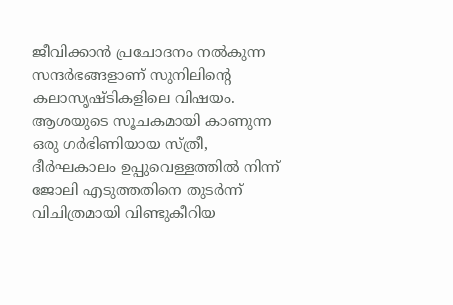ജീവിക്കാൻ പ്രചോദനം നൽകുന്ന സന്ദർഭങ്ങളാണ് സുനിലിന്റെ കലാസൃഷ്ടികളിലെ വിഷയം.
ആശയുടെ സൂചകമായി കാണുന്ന ഒരു ഗർഭിണിയായ സ്ത്രീ, ദീർഘകാലം ഉപ്പുവെള്ളത്തിൽ നിന്ന് ജോലി എടുത്തതിനെ തുടർന്ന് വിചിത്രമായി വിണ്ടുകീറിയ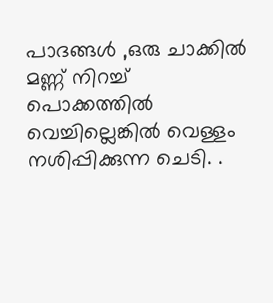പാദങ്ങൾ ,ഒരു ചാക്കിൽ മണ്ണ് നിറച്ച് പൊക്കത്തിൽ വെച്ചില്ലെങ്കിൽ വെള്ളം നശിപ്പിക്കുന്ന ചെടി. .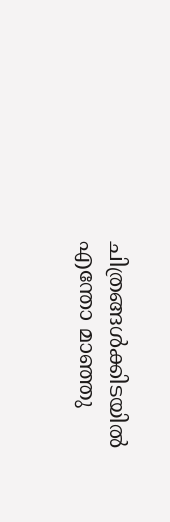ചിത്രങ്ങൾക്കിടയിൽ എന്തോ മാഞ്ഞു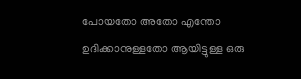പോയതോ അതോ എന്തോ ഉദിക്കാനുള്ളതോ ആയിട്ടുള്ള ഒരു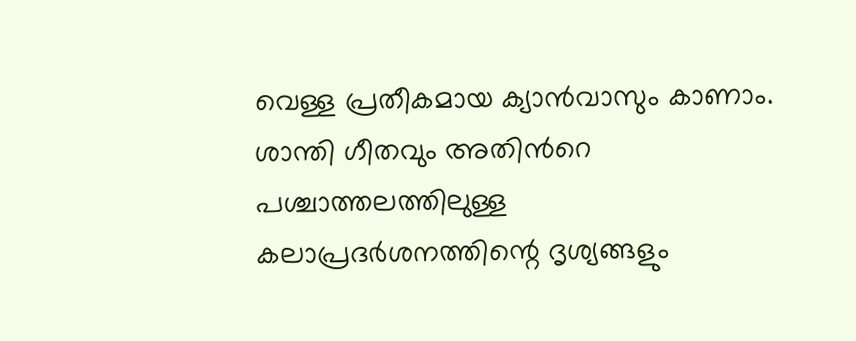വെള്ള പ്രതീകമായ ക്യാൻവാസും കാണാം.
ശാന്തി ഗീതവും അതിൻറെ പശ്ചാത്തലത്തിലുള്ള കലാപ്രദർശനത്തിന്റെ ദൃശ്യങ്ങളും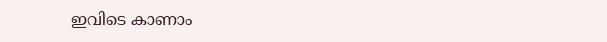ഇവിടെ കാണാം